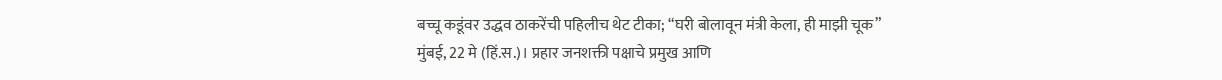बच्चू कडूंवर उद्धव ठाकरेंची पहिलीच थेट टीका; “घरी बोलावून मंत्री केला, ही माझी चूक”
मुंबई, 22 मे (हिं.स.)। प्रहार जनशक्ती पक्षाचे प्रमुख आणि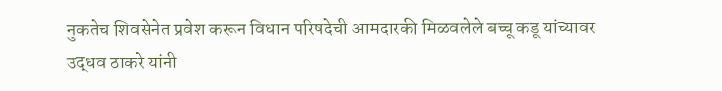नुकतेच शिवसेनेत प्रवेश करून विधान परिषदेची आमदारकी मिळवलेले बच्चू कडू यांच्यावर उद्धव ठाकरे यांनी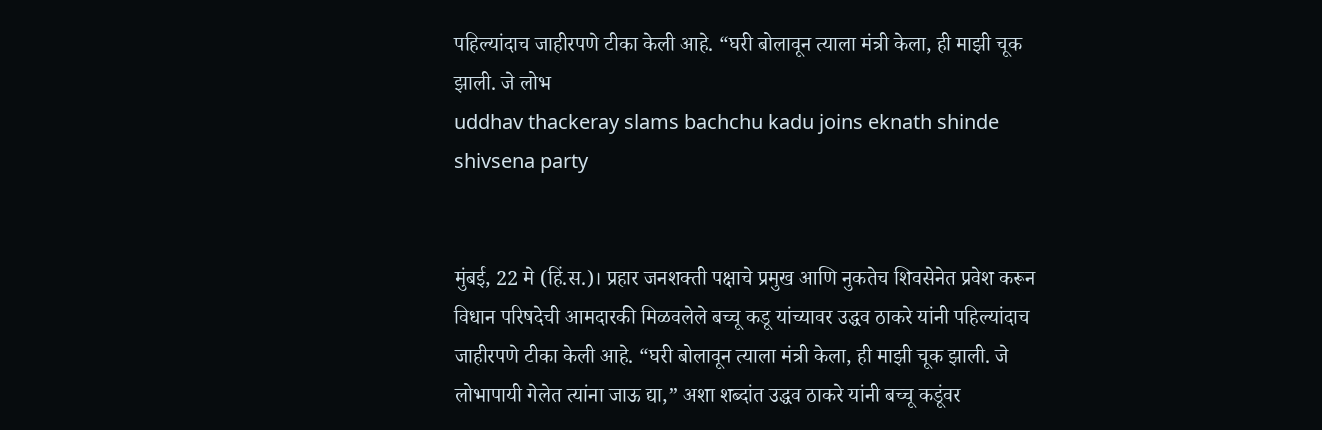पहिल्यांदाच जाहीरपणे टीका केली आहे. “घरी बोलावून त्याला मंत्री केला, ही माझी चूक झाली. जे लोभ
uddhav thackeray slams bachchu kadu joins eknath shinde shivsena party


मुंबई, 22 मे (हिं.स.)। प्रहार जनशक्ती पक्षाचे प्रमुख आणि नुकतेच शिवसेनेत प्रवेश करून विधान परिषदेची आमदारकी मिळवलेले बच्चू कडू यांच्यावर उद्धव ठाकरे यांनी पहिल्यांदाच जाहीरपणे टीका केली आहे. “घरी बोलावून त्याला मंत्री केला, ही माझी चूक झाली. जे लोभापायी गेलेत त्यांना जाऊ द्या,” अशा शब्दांत उद्धव ठाकरे यांनी बच्चू कडूंवर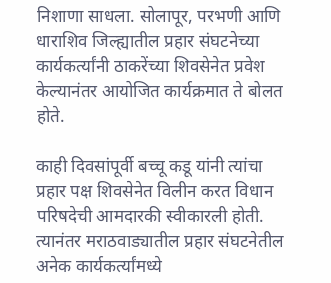निशाणा साधला. सोलापूर, परभणी आणि धाराशिव जिल्ह्यातील प्रहार संघटनेच्या कार्यकर्त्यांनी ठाकरेंच्या शिवसेनेत प्रवेश केल्यानंतर आयोजित कार्यक्रमात ते बोलत होते.

काही दिवसांपूर्वी बच्चू कडू यांनी त्यांचा प्रहार पक्ष शिवसेनेत विलीन करत विधान परिषदेची आमदारकी स्वीकारली होती. त्यानंतर मराठवाड्यातील प्रहार संघटनेतील अनेक कार्यकर्त्यांमध्ये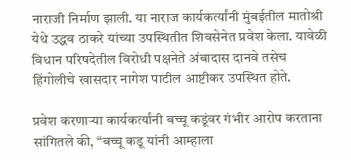नाराजी निर्माण झाली. या नाराज कार्यकर्त्यांनी मुंबईतील मातोश्री येथे उद्धव ठाकरे यांच्या उपस्थितीत शिवसेनेत प्रवेश केला. यावेळी विधान परिषदेतील विरोधी पक्षनेते अंबादास दानवे तसेच हिंगोलीचे खासदार नागेश पाटील आष्टीकर उपस्थित होते.

प्रवेश करणाऱ्या कार्यकर्त्यांनी बच्चू कडूंवर गंभीर आरोप करताना सांगितले की, “बच्चू कडू यांनी आम्हाला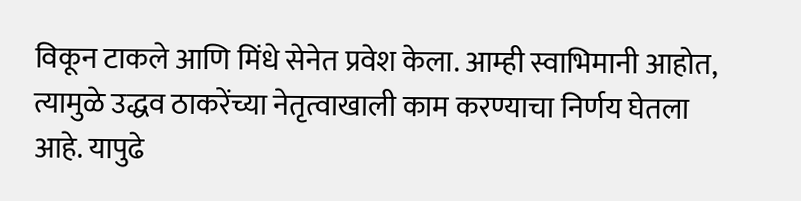विकून टाकले आणि मिंधे सेनेत प्रवेश केला. आम्ही स्वाभिमानी आहोत, त्यामुळे उद्धव ठाकरेंच्या नेतृत्वाखाली काम करण्याचा निर्णय घेतला आहे. यापुढे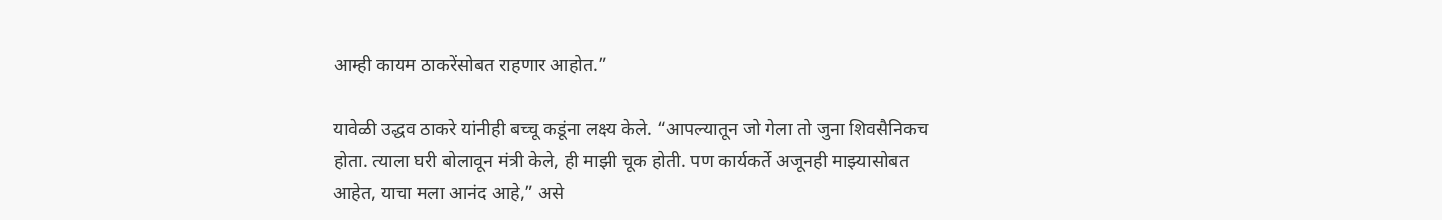आम्ही कायम ठाकरेंसोबत राहणार आहोत.”

यावेळी उद्धव ठाकरे यांनीही बच्चू कडूंना लक्ष्य केले. “आपल्यातून जो गेला तो जुना शिवसैनिकच होता. त्याला घरी बोलावून मंत्री केले, ही माझी चूक होती. पण कार्यकर्ते अजूनही माझ्यासोबत आहेत, याचा मला आनंद आहे,” असे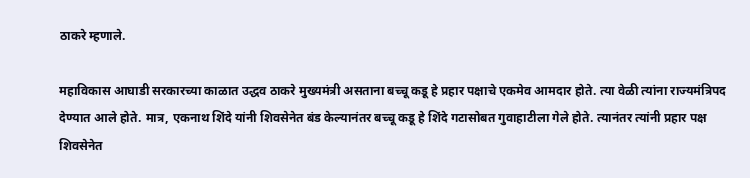ठाकरे म्हणाले.

महाविकास आघाडी सरकारच्या काळात उद्धव ठाकरे मुख्यमंत्री असताना बच्चू कडू हे प्रहार पक्षाचे एकमेव आमदार होते. त्या वेळी त्यांना राज्यमंत्रिपद देण्यात आले होते. मात्र, एकनाथ शिंदे यांनी शिवसेनेत बंड केल्यानंतर बच्चू कडू हे शिंदे गटासोबत गुवाहाटीला गेले होते. त्यानंतर त्यांनी प्रहार पक्ष शिवसेनेत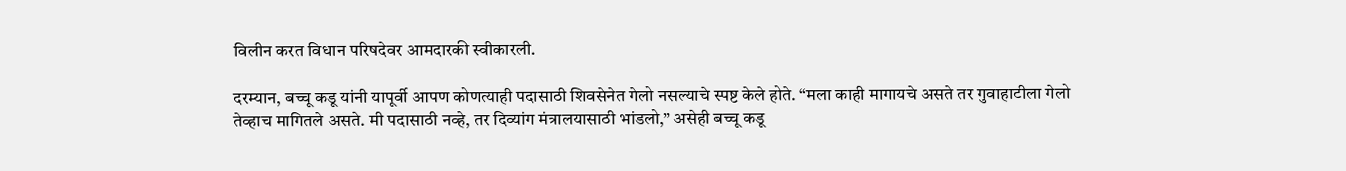विलीन करत विधान परिषदेवर आमदारकी स्वीकारली.

दरम्यान, बच्चू कडू यांनी यापूर्वी आपण कोणत्याही पदासाठी शिवसेनेत गेलो नसल्याचे स्पष्ट केले होते. “मला काही मागायचे असते तर गुवाहाटीला गेलो तेव्हाच मागितले असते. मी पदासाठी नव्हे, तर दिव्यांग मंत्रालयासाठी भांडलो,” असेही बच्चू कडू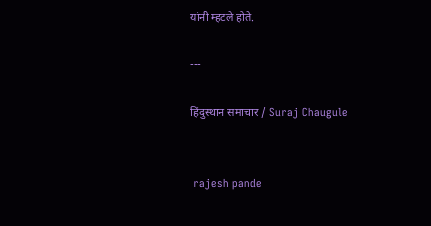यांनी म्हटले होते.

---

हिंदुस्थान समाचार / Suraj Chaugule


 rajesh pande